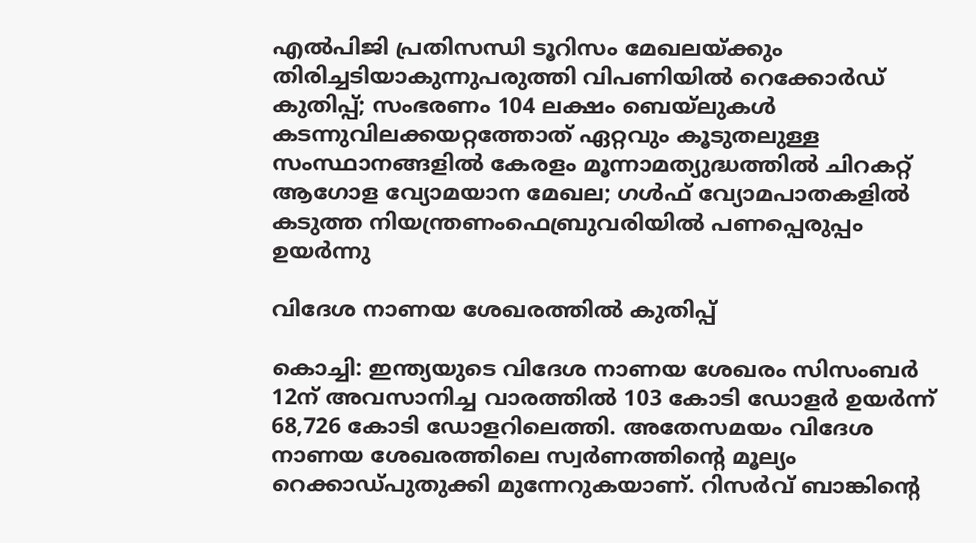എല്‍പിജി പ്രതിസന്ധി ടൂറിസം മേഖലയ്ക്കും തിരിച്ചടിയാകുന്നുപരുത്തി വിപണിയില്‍ റെക്കോര്‍ഡ് കുതിപ്പ്; സംഭരണം 104 ലക്ഷം ബെയ്‌ലുകള്‍ കടന്നുവിലക്കയറ്റത്തോത് ഏറ്റവും കൂടുതലുള്ള സംസ്ഥാനങ്ങളിൽ കേരളം മൂന്നാമത്യുദ്ധത്തില്‍ ചിറകറ്റ് ആഗോള വ്യോമയാന മേഖല; ഗള്‍ഫ് വ്യോമപാതകളില്‍ കടുത്ത നിയന്ത്രണംഫെബ്രുവരിയിൽ പണപ്പെരുപ്പം ഉയർന്നു

വിദേശ നാണയ ശേഖരത്തിൽ കുതിപ്പ്

കൊച്ചി: ഇന്ത്യയുടെ വിദേശ നാണയ ശേഖരം സിസംബർ 12ന് അവസാനിച്ച വാരത്തില്‍ 103 കോടി ഡോളർ ഉയർന്ന് 68,726 കോടി ഡോളറിലെത്തി. അതേസമയം വിദേശ നാണയ ശേഖരത്തിലെ സ്വർണത്തിന്റെ മൂല്യം റെക്കാഡ്പുതുക്കി മുന്നേറുകയാണ്. റിസർവ് ബാങ്കിന്റെ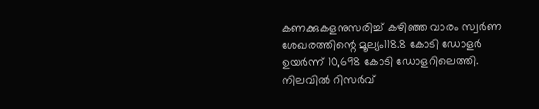കണക്കുകളനുസരിച്ച്‌ കഴിഞ്ഞ വാരം സ്വർണ ശേഖരത്തിന്റെ മൂല്യം118.8 കോടി ഡോളർ ഉയർന്ന് 10,698 കോടി ഡോളറിലെത്തി. നിലവില്‍ റിസർവ്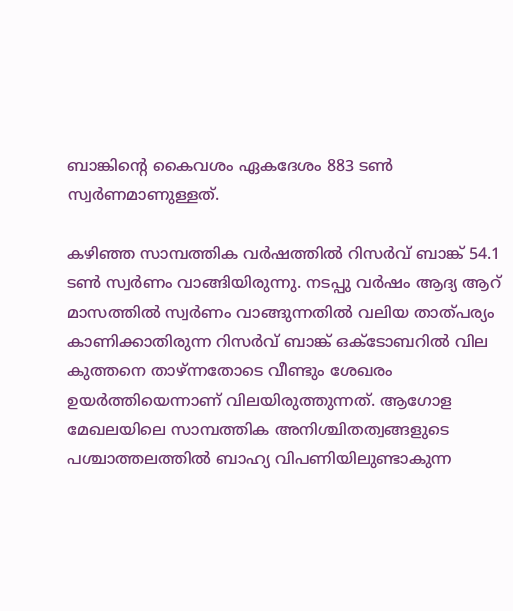ബാങ്കിന്റെ കൈവശം ഏകദേശം 883 ടണ്‍ സ്വർണമാണുള്ളത്.

കഴിഞ്ഞ സാമ്പത്തിക വർഷത്തില്‍ റിസർവ് ബാങ്ക് 54.1 ടണ്‍ സ്വർണം വാങ്ങിയിരുന്നു. നടപ്പു വർഷം ആദ്യ ആറ് മാസത്തില്‍ സ്വർണം വാങ്ങുന്നതില്‍ വലിയ താത്പര്യം കാണിക്കാതിരുന്ന റിസർവ് ബാങ്ക് ഒക്ടോബറില്‍ വില കുത്തനെ താഴ്ന്നതോടെ വീണ്ടും ശേഖരം ഉയർത്തിയെന്നാണ് വിലയിരുത്തുന്നത്. ആഗോള മേഖലയിലെ സാമ്പത്തിക അനിശ്ചിതത്വങ്ങളുടെ പശ്ചാത്തലത്തില്‍ ബാഹ്യ വിപണിയിലുണ്ടാകുന്ന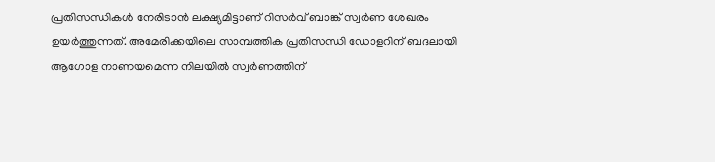പ്രതിസന്ധികള്‍ നേരിടാൻ ലക്ഷ്യമിട്ടാണ് റിസർവ് ബാങ്ക് സ്വർണ ശേഖരം ഉയർത്തുന്നത്. അമേരിക്കയിലെ സാമ്പത്തിക പ്രതിസന്ധി ഡോളറിന് ബദലായി ആഗോള നാണയമെന്ന നിലയില്‍ സ്വർണത്തിന്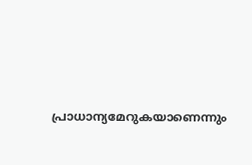പ്രാധാന്യമേറുകയാണെന്നും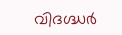വിദഗ്ദ്ധർ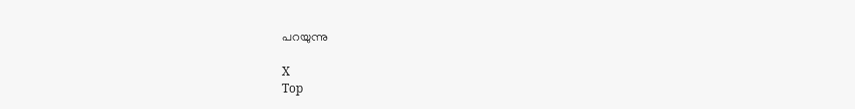പറയുന്നു

X
Top